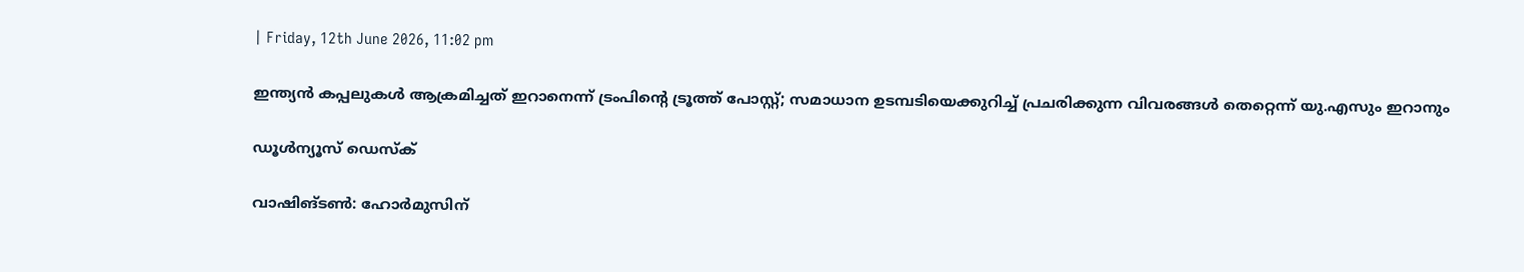| Friday, 12th June 2026, 11:02 pm

ഇന്ത്യന്‍ കപ്പലുകള്‍ ആക്രമിച്ചത് ഇറാനെന്ന് ട്രംപിന്റെ ട്രൂത്ത് പോസ്റ്റ്; സമാധാന ഉടമ്പടിയെക്കുറിച്ച് പ്രചരിക്കുന്ന വിവരങ്ങള്‍ തെറ്റെന്ന് യു.എസും ഇറാനും

ഡൂള്‍ന്യൂസ് ഡെസ്‌ക്

വാഷിങ്ടണ്‍: ഹോര്‍മുസിന്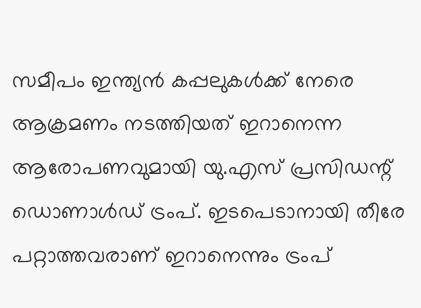സമീപം ഇന്ത്യന്‍ കപ്പലുകള്‍ക്ക് നേരെ ആക്രമണം നടത്തിയത് ഇറാനെന്ന ആരോപണവുമായി യു.എസ് പ്രസിഡന്റ് ഡൊണാള്‍ഡ് ട്രംപ്. ഇടപെടാനായി തീരേ പറ്റാത്തവരാണ് ഇറാനെന്നും ട്രംപ്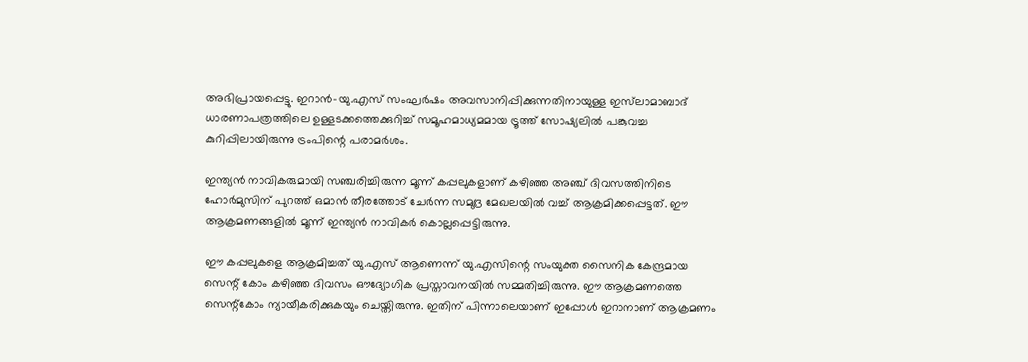അഭിപ്രായപ്പെട്ടു. ഇറാന്‍-യു.എസ് സംഘര്‍ഷം അവസാനിപ്പിക്കുന്നതിനായുള്ള ഇസ്‌ലാമാബാദ് ധാരണാപത്രത്തിലെ ഉള്ളടക്കത്തെക്കുറിച്ച് സമൂഹമാധ്യമമായ ട്രൂത്ത് സോഷ്യലില്‍ പങ്കുവച്ച കുറിപ്പിലായിരുന്നു ട്രംപിന്റെ പരാമര്‍ശം.

ഇന്ത്യന്‍ നാവികരുമായി സഞ്ചരിച്ചിരുന്ന മൂന്ന് കപ്പലുകളാണ് കഴിഞ്ഞ അഞ്ച് ദിവസത്തിനിടെ ഹോര്‍മുസിന് പുറത്ത് ഒമാന്‍ തീരത്തോട് ചേര്‍ന്ന സമുദ്ര മേഖലയില്‍ വച്ച് ആക്രമിക്കപ്പെട്ടത്. ഈ ആക്രമണങ്ങളില്‍ മൂന്ന് ഇന്ത്യന്‍ നാവികര്‍ കൊല്ലപ്പെട്ടിരുന്നു.

ഈ കപ്പലുകളെ ആക്രമിച്ചത് യു.എസ് ആണെന്ന് യു.എസിന്റെ സംയുക്ത സൈനിക കേന്ദ്രമായ സെന്റ് കോം കഴിഞ്ഞ ദിവസം ഔദ്യോഗിക പ്രസ്താവനയില്‍ സമ്മതിച്ചിരുന്നു. ഈ ആക്രമണത്തെ സെന്റ്‌കോം ന്യായീകരിക്കുകയും ചെയ്തിരുന്നു. ഇതിന് പിന്നാലെയാണ് ഇപ്പോള്‍ ഇറാനാണ് ആക്രമണം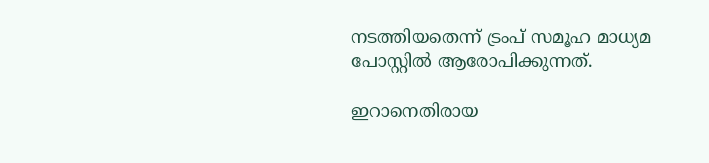നടത്തിയതെന്ന് ട്രംപ് സമൂഹ മാധ്യമ പോസ്റ്റില്‍ ആരോപിക്കുന്നത്.

ഇറാനെതിരായ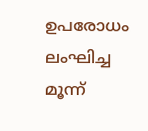ഉപരോധം ലംഘിച്ച മൂന്ന്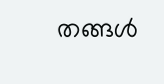തങ്ങള്‍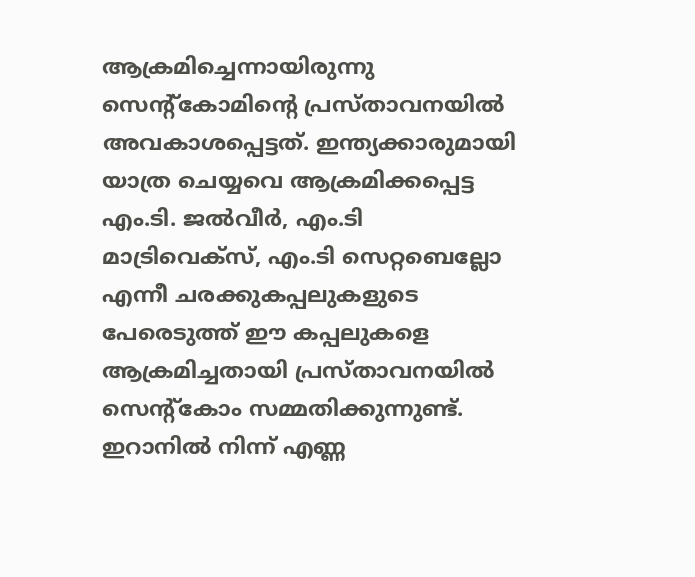ആക്രമിച്ചെന്നായിരുന്നു സെന്റ്കോമിന്റെ പ്രസ്താവനയില്‍ അവകാശപ്പെട്ടത്. ഇന്ത്യക്കാരുമായി യാത്ര ചെയ്യവെ ആക്രമിക്കപ്പെട്ട എം.ടി. ജല്‍വീര്‍, എം.ടി മാട്രിവെക്സ്, എം.ടി സെറ്റബെല്ലോ എന്നീ ചരക്കുകപ്പലുകളുടെ പേരെടുത്ത് ഈ കപ്പലുകളെ ആക്രമിച്ചതായി പ്രസ്താവനയില്‍ സെന്റ്‌കോം സമ്മതിക്കുന്നുണ്ട്. ഇറാനില്‍ നിന്ന് എണ്ണ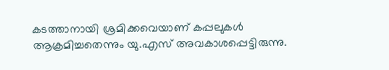കടത്താനായി ശ്രമിക്കവെയാണ് കപ്പലുകള്‍ ആക്രമിച്ചതെന്നും യു.എസ് അവകാശപ്പെട്ടിരുന്നു.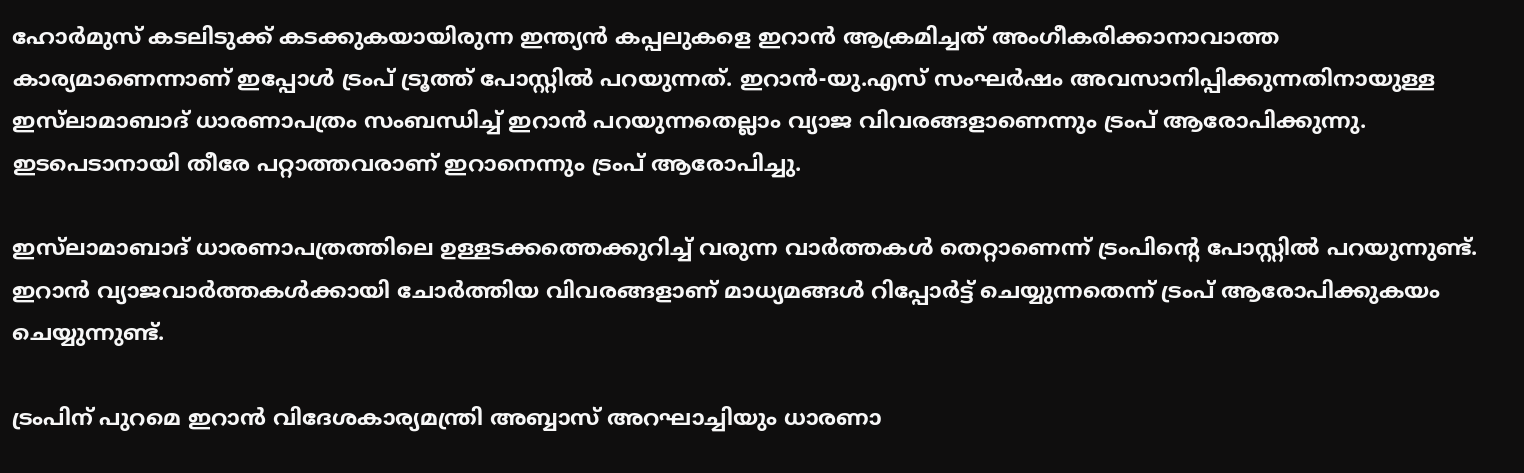ഹോര്‍മുസ് കടലിടുക്ക് കടക്കുകയായിരുന്ന ഇന്ത്യന്‍ കപ്പലുകളെ ഇറാന്‍ ആക്രമിച്ചത് അംഗീകരിക്കാനാവാത്ത കാര്യമാണെന്നാണ് ഇപ്പോള്‍ ട്രംപ് ട്രൂത്ത് പോസ്റ്റില്‍ പറയുന്നത്. ഇറാന്‍-യു.എസ് സംഘര്‍ഷം അവസാനിപ്പിക്കുന്നതിനായുള്ള ഇസ്‌ലാമാബാദ് ധാരണാപത്രം സംബന്ധിച്ച് ഇറാന്‍ പറയുന്നതെല്ലാം വ്യാജ വിവരങ്ങളാണെന്നും ട്രംപ് ആരോപിക്കുന്നു. ഇടപെടാനായി തീരേ പറ്റാത്തവരാണ് ഇറാനെന്നും ട്രംപ് ആരോപിച്ചു.

ഇസ്‌ലാമാബാദ് ധാരണാപത്രത്തിലെ ഉള്ളടക്കത്തെക്കുറിച്ച് വരുന്ന വാര്‍ത്തകള്‍ തെറ്റാണെന്ന് ട്രംപിന്റെ പോസ്റ്റില്‍ പറയുന്നുണ്ട്. ഇറാന്‍ വ്യാജവാര്‍ത്തകള്‍ക്കായി ചോര്‍ത്തിയ വിവരങ്ങളാണ് മാധ്യമങ്ങള്‍ റിപ്പോര്‍ട്ട് ചെയ്യുന്നതെന്ന് ട്രംപ് ആരോപിക്കുകയം ചെയ്യുന്നുണ്ട്.

ട്രംപിന് പുറമെ ഇറാന്‍ വിദേശകാര്യമന്ത്രി അബ്ബാസ് അറഘാച്ചിയും ധാരണാ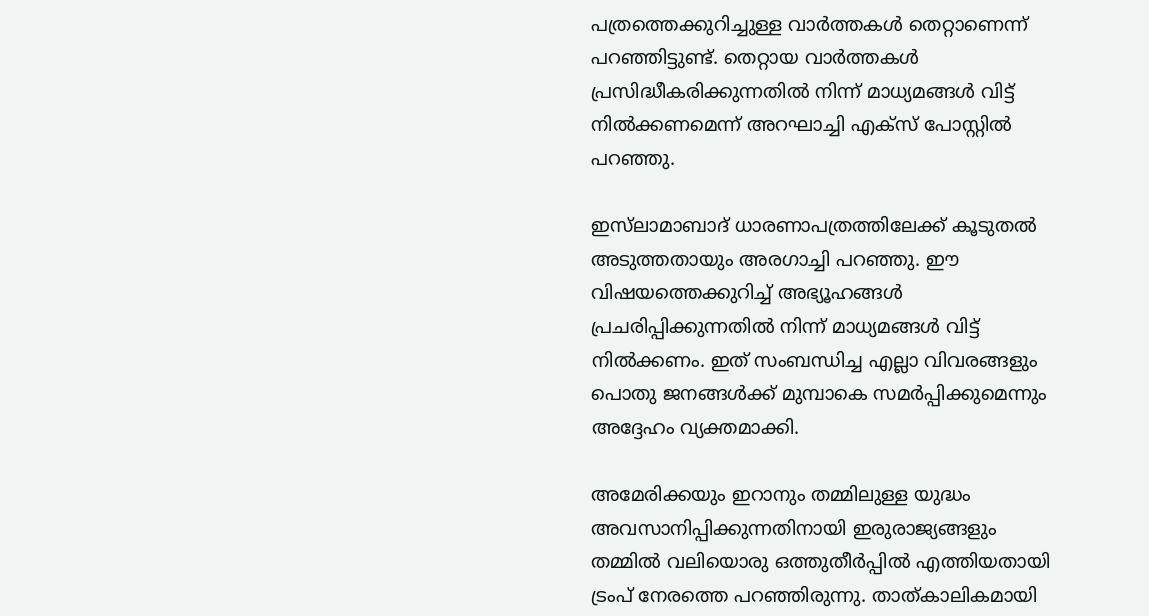പത്രത്തെക്കുറിച്ചുള്ള വാര്‍ത്തകള്‍ തെറ്റാണെന്ന് പറഞ്ഞിട്ടുണ്ട്. തെറ്റായ വാര്‍ത്തകള്‍ പ്രസിദ്ധീകരിക്കുന്നതില്‍ നിന്ന് മാധ്യമങ്ങള്‍ വിട്ട് നില്‍ക്കണമെന്ന് അറഘാച്ചി എക്‌സ് പോസ്റ്റില്‍ പറഞ്ഞു.

ഇസ്‌ലാമാബാദ് ധാരണാപത്രത്തിലേക്ക് കൂടുതല്‍ അടുത്തതായും അരഗാച്ചി പറഞ്ഞു. ഈ വിഷയത്തെക്കുറിച്ച് അഭ്യൂഹങ്ങള്‍ പ്രചരിപ്പിക്കുന്നതില്‍ നിന്ന് മാധ്യമങ്ങള്‍ വിട്ട് നില്‍ക്കണം. ഇത് സംബന്ധിച്ച എല്ലാ വിവരങ്ങളും പൊതു ജനങ്ങള്‍ക്ക് മുമ്പാകെ സമര്‍പ്പിക്കുമെന്നും അദ്ദേഹം വ്യക്തമാക്കി.

അമേരിക്കയും ഇറാനും തമ്മിലുള്ള യുദ്ധം അവസാനിപ്പിക്കുന്നതിനായി ഇരുരാജ്യങ്ങളും തമ്മില്‍ വലിയൊരു ഒത്തുതീര്‍പ്പില്‍ എത്തിയതായി ട്രംപ് നേരത്തെ പറഞ്ഞിരുന്നു. താത്കാലികമായി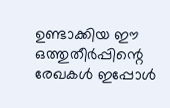ഉണ്ടാക്കിയ ഈ ഒത്തുതീര്‍പ്പിന്റെ രേഖകള്‍ ഇപ്പോള്‍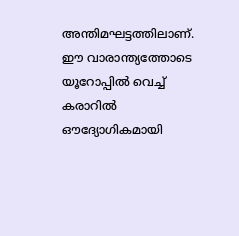അന്തിമഘട്ടത്തിലാണ്. ഈ വാരാന്ത്യത്തോടെ യൂറോപ്പില്‍ വെച്ച് കരാറില്‍ ഔദ്യോഗികമായി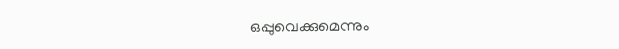ഒപ്പുവെക്കുമെന്നും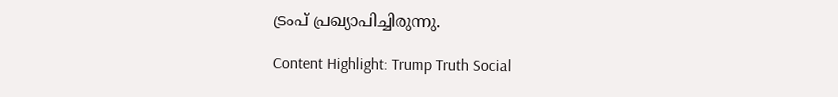ട്രംപ് പ്രഖ്യാപിച്ചിരുന്നു.

Content Highlight: Trump Truth Social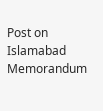Post on Islamabad Memorandum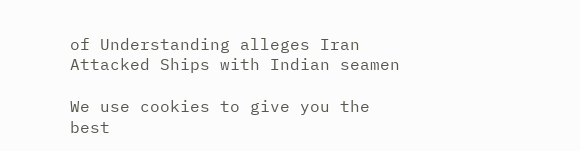of Understanding alleges Iran Attacked Ships with Indian seamen

We use cookies to give you the best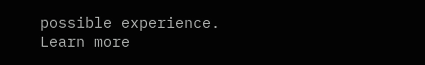possible experience. Learn more